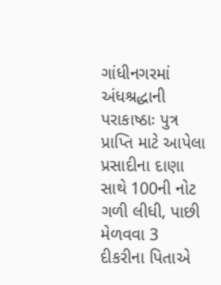ગાંધીનગરમાં અંધશ્રદ્ધાની પરાકાષ્ઠાઃ પુત્ર પ્રાપ્તિ માટે આપેલા પ્રસાદીના દાણા સાથે 100ની નોટ ગળી લીધી, પાછી મેળવવા 3 દીકરીના પિતાએ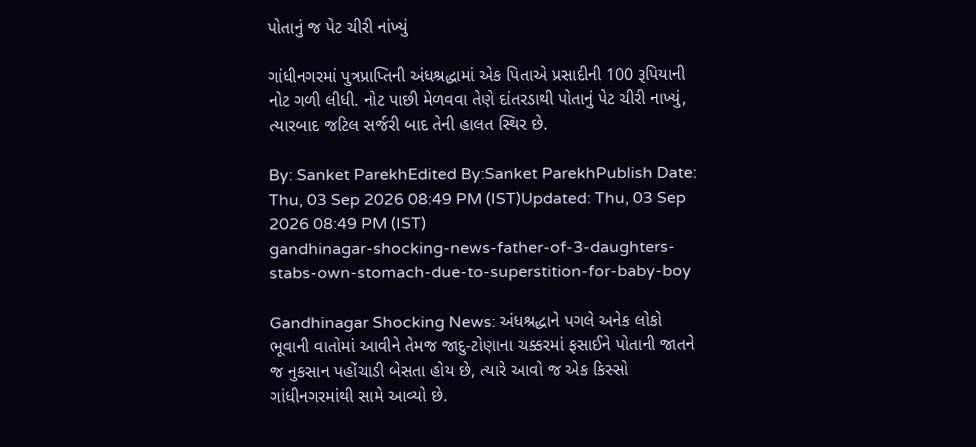પોતાનું જ પેટ ચીરી નાંખ્યું

ગાંધીનગરમાં પુત્રપ્રાપ્તિની અંધશ્રદ્ધામાં એક પિતાએ પ્રસાદીની 100 રૂપિયાની નોટ ગળી લીધી. નોટ પાછી મેળવવા તેણે દાંતરડાથી પોતાનું પેટ ચીરી નાખ્યું, ત્યારબાદ જટિલ સર્જરી બાદ તેની હાલત સ્થિર છે.

By: Sanket ParekhEdited By:Sanket ParekhPublish Date: Thu, 03 Sep 2026 08:49 PM (IST)Updated: Thu, 03 Sep 2026 08:49 PM (IST)
gandhinagar-shocking-news-father-of-3-daughters-stabs-own-stomach-due-to-superstition-for-baby-boy

Gandhinagar Shocking News: અંધશ્રદ્ધાને પગલે અનેક લોકો ભૂવાની વાતોમાં આવીને તેમજ જાદુ-ટોણાના ચક્કરમાં ફસાઈને પોતાની જાતને જ નુકસાન પહોંચાડી બેસતા હોય છે, ત્યારે આવો જ એક કિસ્સો ગાંધીનગરમાંથી સામે આવ્યો છે.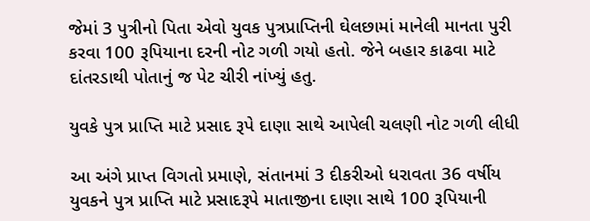જેમાં 3 પુત્રીનો પિતા એવો યુવક પુત્રપ્રાપ્તિની ઘેલછામાં માનેલી માનતા પુરી કરવા 100 રૂપિયાના દરની નોટ ગળી ગયો હતો. જેને બહાર કાઢવા માટે દાંતરડાથી પોતાનું જ પેટ ચીરી નાંખ્યું હતુ.

યુવકે પુત્ર પ્રાપ્તિ માટે પ્રસાદ રૂપે દાણા સાથે આપેલી ચલણી નોટ ગળી લીધી

આ અંગે પ્રાપ્ત વિગતો પ્રમાણે, સંતાનમાં 3 દીકરીઓ ધરાવતા 36 વર્ષીય યુવકને પુત્ર પ્રાપ્તિ માટે પ્રસાદરૂપે માતાજીના દાણા સાથે 100 રૂપિયાની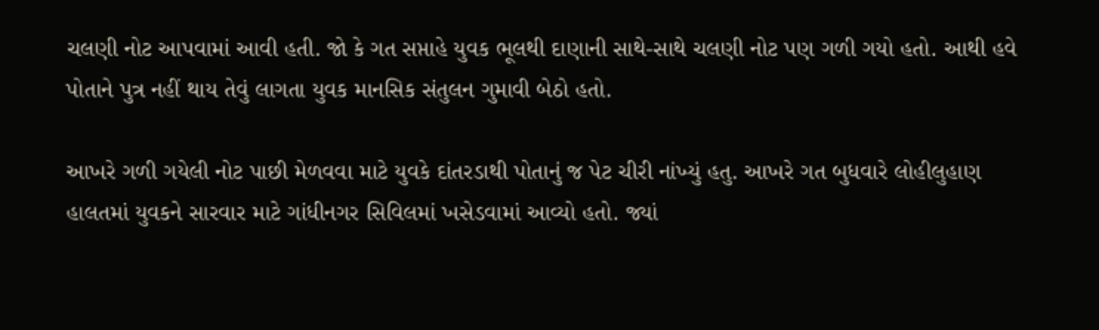ચલણી નોટ આપવામાં આવી હતી. જો કે ગત સપ્તાહે યુવક ભૂલથી દાણાની સાથે-સાથે ચલણી નોટ પણ ગળી ગયો હતો. આથી હવે પોતાને પુત્ર નહીં થાય તેવું લાગતા યુવક માનસિક સંતુલન ગુમાવી બેઠો હતો.

આખરે ગળી ગયેલી નોટ પાછી મેળવવા માટે યુવકે દાંતરડાથી પોતાનું જ પેટ ચીરી નાંખ્યું હતુ. આખરે ગત બુધવારે લોહીલુહાણ હાલતમાં યુવકને સારવાર માટે ગાંધીનગર સિવિલમાં ખસેડવામાં આવ્યો હતો. જ્યાં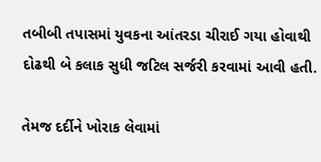તબીબી તપાસમાં યુવકના આંતરડા ચીરાઈ ગયા હોવાથી દોઢથી બે કલાક સુધી જટિલ સર્જરી કરવામાં આવી હતી.

તેમજ દર્દીને ખોરાક લેવામાં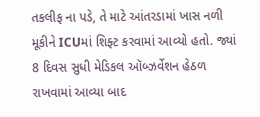તકલીફ ના પડે, તે માટે આંતરડામાં ખાસ નળી મૂકીને ICUમાં શિફ્ટ કરવામાં આવ્યો હતો. જ્યાં 8 દિવસ સુધી મેડિકલ ઑબ્ઝર્વેશન હેઠળ રાખવામાં આવ્યા બાદ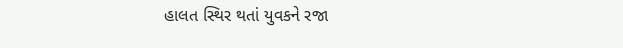હાલત સ્થિર થતાં યુવકને રજા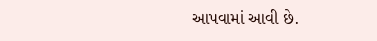આપવામાં આવી છે.